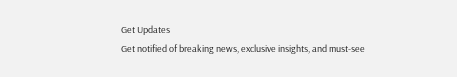Get Updates
Get notified of breaking news, exclusive insights, and must-see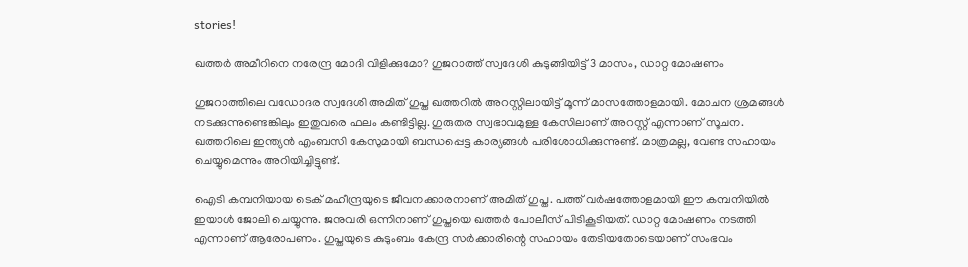stories!

ഖത്തര്‍ അമീറിനെ നരേന്ദ്ര മോദി വിളിക്കുമോ? ഗുജറാത്ത് സ്വദേശി കുടുങ്ങിയിട്ട് 3 മാസം, ഡാറ്റ മോഷണം

ഗുജറാത്തിലെ വഡോദര സ്വദേശി അമിത് ഗുപ്ത ഖത്തറില്‍ അറസ്റ്റിലായിട്ട് മൂന്ന് മാസത്തോളമായി. മോചന ശ്രമങ്ങള്‍ നടക്കുന്നുണ്ടെങ്കിലും ഇതുവരെ ഫലം കണ്ടിട്ടില്ല. ഗുരുതര സ്വഭാവമുള്ള കേസിലാണ് അറസ്റ്റ് എന്നാണ് സൂചന. ഖത്തറിലെ ഇന്ത്യന്‍ എംബസി കേസുമായി ബന്ധപ്പെട്ട കാര്യങ്ങള്‍ പരിശോധിക്കുന്നുണ്ട്. മാത്രമല്ല, വേണ്ട സഹായം ചെയ്യുമെന്നും അറിയിച്ചിട്ടുണ്ട്.

ഐടി കമ്പനിയായ ടെക് മഹീന്ദ്രയുടെ ജീവനക്കാരനാണ് അമിത് ഗുപ്ത. പത്ത് വര്‍ഷത്തോളമായി ഈ കമ്പനിയില്‍ ഇയാള്‍ ജോലി ചെയ്യുന്നു. ജനുവരി ഒന്നിനാണ് ഗുപ്തയെ ഖത്തര്‍ പോലീസ് പിടികൂടിയത്. ഡാറ്റ മോഷണം നടത്തി എന്നാണ് ആരോപണം. ഗുപ്തയുടെ കുടുംബം കേന്ദ്ര സര്‍ക്കാരിന്റെ സഹായം തേടിയതോടെയാണ് സംഭവം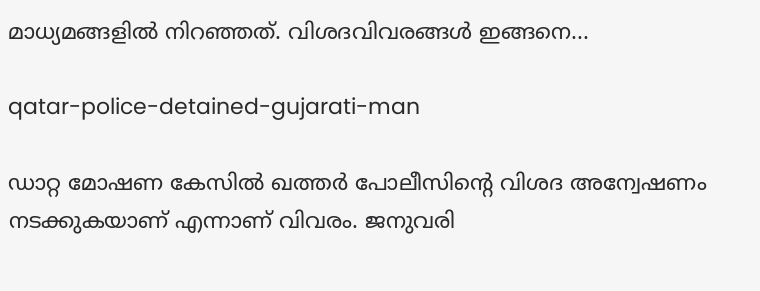മാധ്യമങ്ങളില്‍ നിറഞ്ഞത്. വിശദവിവരങ്ങള്‍ ഇങ്ങനെ...

qatar-police-detained-gujarati-man

ഡാറ്റ മോഷണ കേസില്‍ ഖത്തര്‍ പോലീസിന്റെ വിശദ അന്വേഷണം നടക്കുകയാണ് എന്നാണ് വിവരം. ജനുവരി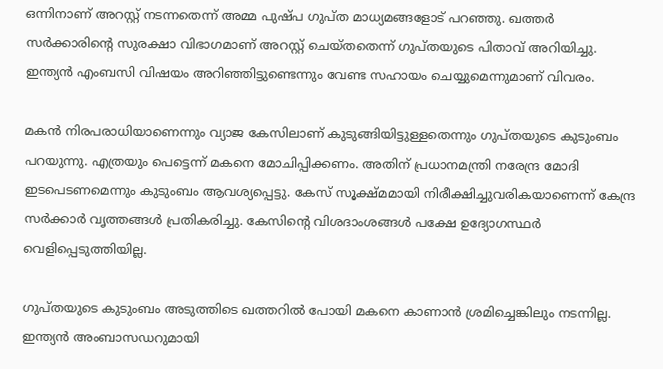ഒന്നിനാണ് അറസ്റ്റ് നടന്നതെന്ന് അമ്മ പുഷ്പ ഗുപ്ത മാധ്യമങ്ങളോട് പറഞ്ഞു. ഖത്തര്‍ സര്‍ക്കാരിന്റെ സുരക്ഷാ വിഭാഗമാണ് അറസ്റ്റ് ചെയ്തതെന്ന് ഗുപ്തയുടെ പിതാവ് അറിയിച്ചു. ഇന്ത്യന്‍ എംബസി വിഷയം അറിഞ്ഞിട്ടുണ്ടെന്നും വേണ്ട സഹായം ചെയ്യുമെന്നുമാണ് വിവരം.

മകന്‍ നിരപരാധിയാണെന്നും വ്യാജ കേസിലാണ് കുടുങ്ങിയിട്ടുള്ളതെന്നും ഗുപ്തയുടെ കുടുംബം പറയുന്നു. എത്രയും പെട്ടെന്ന് മകനെ മോചിപ്പിക്കണം. അതിന് പ്രധാനമന്ത്രി നരേന്ദ്ര മോദി ഇടപെടണമെന്നും കുടുംബം ആവശ്യപ്പെട്ടു. കേസ് സൂക്ഷ്മമായി നിരീക്ഷിച്ചുവരികയാണെന്ന് കേന്ദ്ര സര്‍ക്കാര്‍ വൃത്തങ്ങള്‍ പ്രതികരിച്ചു. കേസിന്റെ വിശദാംശങ്ങള്‍ പക്ഷേ ഉദ്യോഗസ്ഥര്‍ വെളിപ്പെടുത്തിയില്ല.

ഗുപ്തയുടെ കുടുംബം അടുത്തിടെ ഖത്തറില്‍ പോയി മകനെ കാണാന്‍ ശ്രമിച്ചെങ്കിലും നടന്നില്ല. ഇന്ത്യന്‍ അംബാസഡറുമായി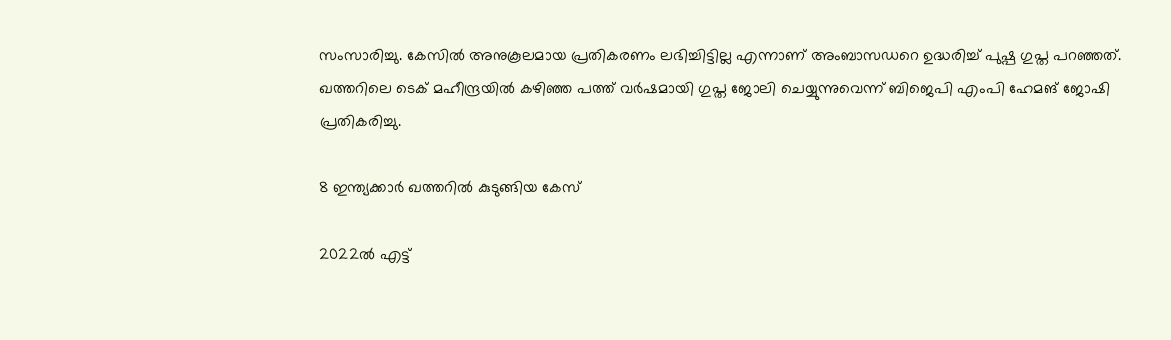സംസാരിച്ചു. കേസില്‍ അനുകൂലമായ പ്രതികരണം ലഭിച്ചിട്ടില്ല എന്നാണ് അംബാസഡറെ ഉദ്ധരിച്ച് പുഷ്പ ഗുപ്ത പറഞ്ഞത്. ഖത്തറിലെ ടെക് മഹീന്ദ്രയില്‍ കഴിഞ്ഞ പത്ത് വര്‍ഷമായി ഗുപ്ത ജോലി ചെയ്യുന്നുവെന്ന് ബിജെപി എംപി ഹേമങ് ജോഷി പ്രതികരിച്ചു.

8 ഇന്ത്യക്കാര്‍ ഖത്തറില്‍ കുടുങ്ങിയ കേസ്

2022ല്‍ എട്ട്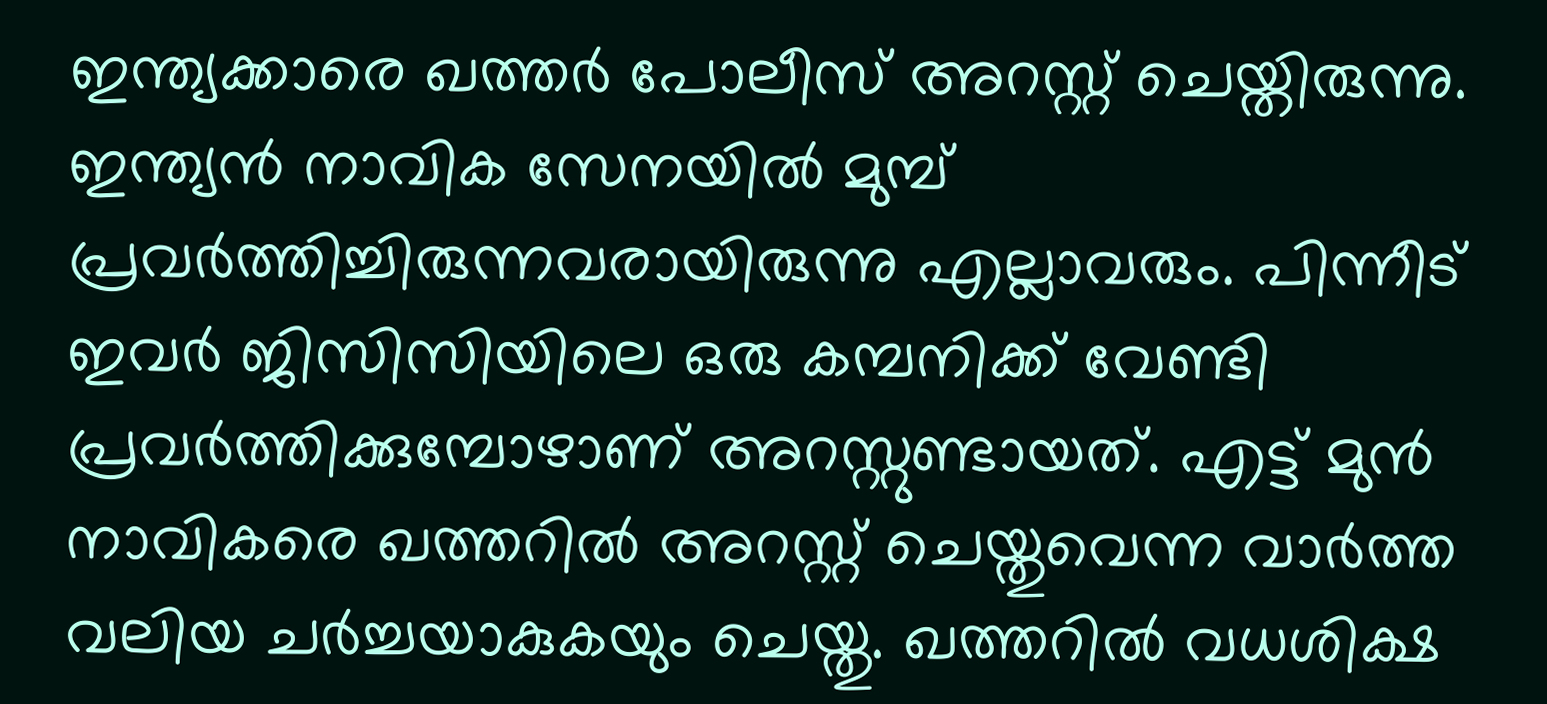ഇന്ത്യക്കാരെ ഖത്തര്‍ പോലീസ് അറസ്റ്റ് ചെയ്തിരുന്നു. ഇന്ത്യന്‍ നാവിക സേനയില്‍ മുമ്പ് പ്രവര്‍ത്തിച്ചിരുന്നവരായിരുന്നു എല്ലാവരും. പിന്നീട് ഇവര്‍ ജിസിസിയിലെ ഒരു കമ്പനിക്ക് വേണ്ടി പ്രവര്‍ത്തിക്കുമ്പോഴാണ് അറസ്റ്റുണ്ടായത്. എട്ട് മുന്‍ നാവികരെ ഖത്തറില്‍ അറസ്റ്റ് ചെയ്തുവെന്ന വാര്‍ത്ത വലിയ ചര്‍ച്ചയാകുകയും ചെയ്തു. ഖത്തറില്‍ വധശിക്ഷ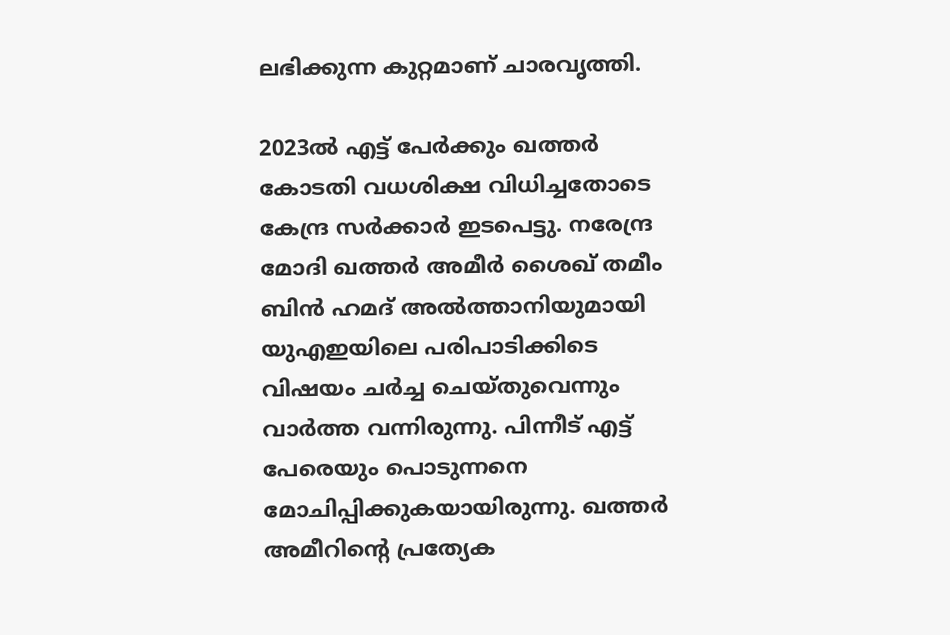ലഭിക്കുന്ന കുറ്റമാണ് ചാരവൃത്തി.

2023ല്‍ എട്ട് പേര്‍ക്കും ഖത്തര്‍ കോടതി വധശിക്ഷ വിധിച്ചതോടെ കേന്ദ്ര സര്‍ക്കാര്‍ ഇടപെട്ടു. നരേന്ദ്ര മോദി ഖത്തര്‍ അമീര്‍ ശൈഖ് തമീം ബിന്‍ ഹമദ് അല്‍ത്താനിയുമായി യുഎഇയിലെ പരിപാടിക്കിടെ വിഷയം ചര്‍ച്ച ചെയ്തുവെന്നും വാര്‍ത്ത വന്നിരുന്നു. പിന്നീട് എട്ട് പേരെയും പൊടുന്നനെ മോചിപ്പിക്കുകയായിരുന്നു. ഖത്തര്‍ അമീറിന്റെ പ്രത്യേക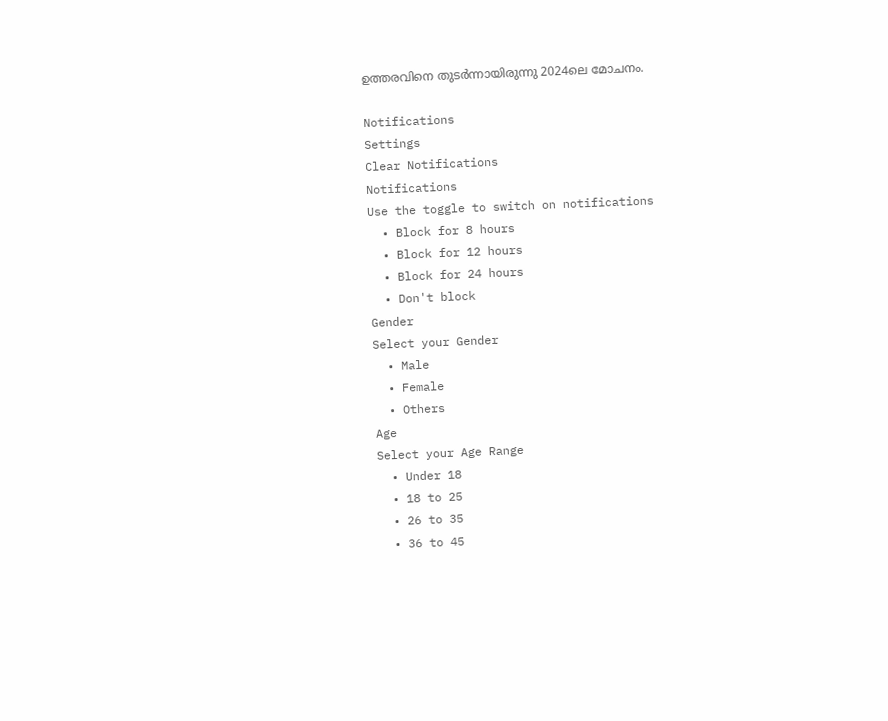ഉത്തരവിനെ തുടര്‍ന്നായിരുന്നു 2024ലെ മോചനം.

Notifications
Settings
Clear Notifications
Notifications
Use the toggle to switch on notifications
  • Block for 8 hours
  • Block for 12 hours
  • Block for 24 hours
  • Don't block
Gender
Select your Gender
  • Male
  • Female
  • Others
Age
Select your Age Range
  • Under 18
  • 18 to 25
  • 26 to 35
  • 36 to 45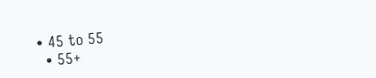• 45 to 55
  • 55+